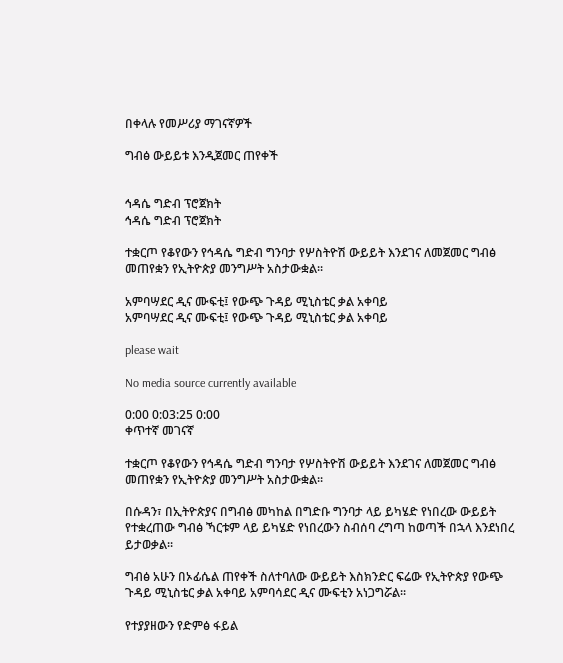በቀላሉ የመሥሪያ ማገናኛዎች

ግብፅ ውይይቱ እንዲጀመር ጠየቀች


ኅዳሴ ግድብ ፕሮጀክት
ኅዳሴ ግድብ ፕሮጀክት

ተቋርጦ የቆየውን የኅዳሴ ግድብ ግንባታ የሦስትዮሽ ውይይት እንደገና ለመጀመር ግብፅ መጠየቋን የኢትዮጵያ መንግሥት አስታውቋል፡፡

አምባሣደር ዲና ሙፍቲ፤ የውጭ ጉዳይ ሚኒስቴር ቃል አቀባይ
አምባሣደር ዲና ሙፍቲ፤ የውጭ ጉዳይ ሚኒስቴር ቃል አቀባይ

please wait

No media source currently available

0:00 0:03:25 0:00
ቀጥተኛ መገናኛ

ተቋርጦ የቆየውን የኅዳሴ ግድብ ግንባታ የሦስትዮሽ ውይይት እንደገና ለመጀመር ግብፅ መጠየቋን የኢትዮጵያ መንግሥት አስታውቋል፡፡

በሱዳን፣ በኢትዮጵያና በግብፅ መካከል በግድቡ ግንባታ ላይ ይካሄድ የነበረው ውይይት የተቋረጠው ግብፅ ኻርቱም ላይ ይካሄድ የነበረውን ስብሰባ ረግጣ ከወጣች በኋላ እንደነበረ ይታወቃል፡፡

ግብፅ አሁን በኦፊሴል ጠየቀች ስለተባለው ውይይት እስክንድር ፍሬው የኢትዮጵያ የውጭ ጉዳይ ሚኒስቴር ቃል አቀባይ አምባሳደር ዲና ሙፍቲን አነጋግሯል፡፡

የተያያዘውን የድምፅ ፋይል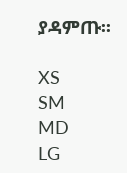ያዳምጡ፡፡

XS
SM
MD
LG